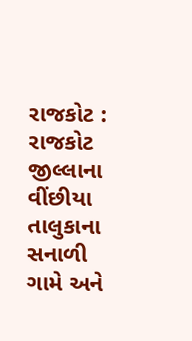રાજકોટ : રાજકોટ જીલ્લાના વીંછીયા તાલુકાના સનાળી ગામે અને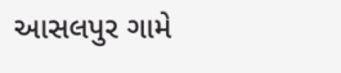આસલપુર ગામે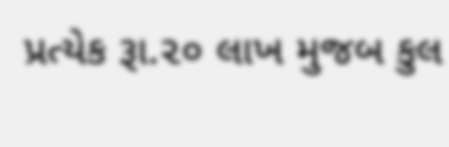પ્રત્યેક રૂા.૨૦ લાખ મુજબ કુલ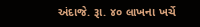અંદાજે. રૂા. ૪૦ લાખના ખર્ચે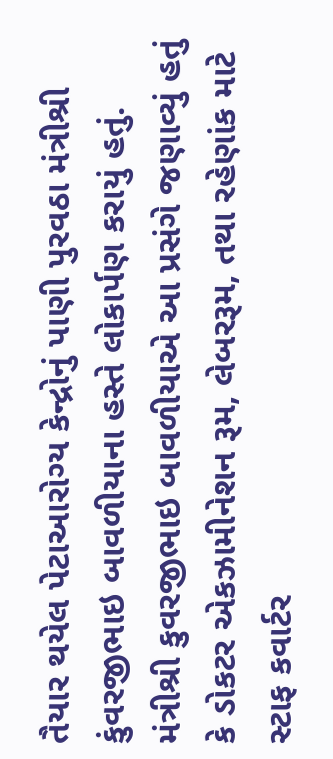તૈયાર થયેલ પેટાઆરોગ્ય કેન્દ્રોનું પાણી પુરવઠા મંત્રીશ્રી કુંવરજીભાઇ બાવળીયાના હસ્તે લોકાર્પણ કરાયું હતું.
મંત્રીશ્રી કુવરજીભાઇ બાવળીયાએ આ પ્રસંગે જણાવ્યું હતું કે ડોકટર એકઝામીનેશન રૂમ, લેબરરૂમ, તથા રહેણાંક માટે સ્ટાફ કવાર્ટર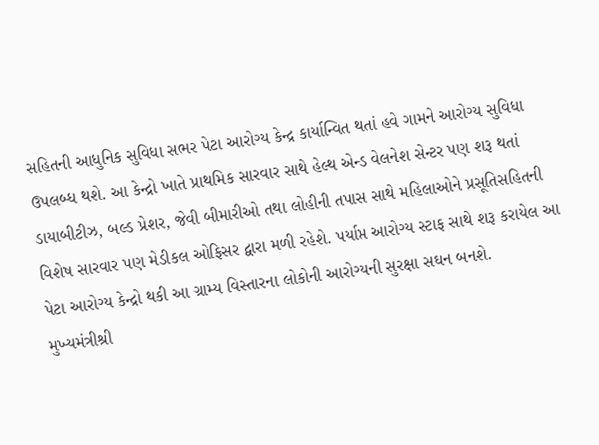સહિતની આધુનિક સુવિધા સભર પેટા આરોગ્ય કેન્દ્ર કાર્યાન્વિત થતાં હવે ગામને આરોગ્ય સુવિધા ઉપલબ્ધ થશે. આ કેન્દ્રો ખાતે પ્રાથમિક સારવાર સાથે હેલ્થ એન્ડ વેલનેશ સેન્ટર પણ શરૂ થતાં ડાયાબીટીઝ, બલ્ડ પ્રેશર, જેવી બીમારીઓ તથા લોહીની તપાસ સાથે મહિલાઓને પ્રસૂતિસહિતની વિશેષ સારવાર પણ મેડીકલ ઓફિસર દ્વારા મળી રહેશે. પર્યાપ્ત આરોગ્ય સ્ટાફ સાથે શરૂ કરાયેલ આ પેટા આરોગ્ય કેન્દ્રો થકી આ ગ્રામ્ય વિસ્તારના લોકોની આરોગ્યની સુરક્ષા સઘન બનશે.
મુખ્યમંત્રીશ્રી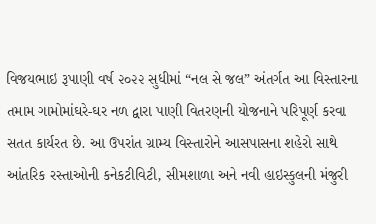વિજયભાઇ રૂપાણી વર્ષ ૨૦૨૨ સુધીમાં “નલ સે જલ” અંતર્ગત આ વિસ્તારના તમામ ગામોમાંઘરે-ઘર નળ દ્વારા પાણી વિતરણની યોજનાને પરિપૂર્ણ કરવા સતત કાર્યરત છે. આ ઉપરાંત ગ્રામ્ય વિસ્તારોને આસપાસના શહેરો સાથે આંતરિક રસ્તાઓની કનેકટીવિટી, સીમશાળા અને નવી હાઇસ્કુલની મંજુરી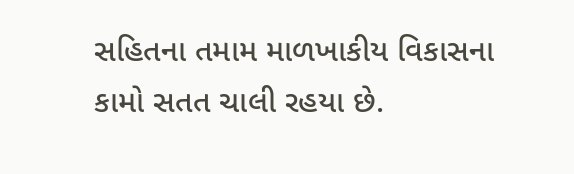સહિતના તમામ માળખાકીય વિકાસના કામો સતત ચાલી રહયા છે.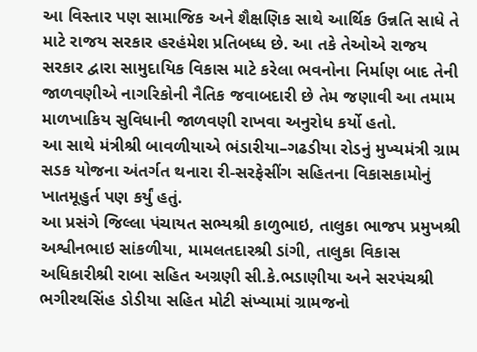આ વિસ્તાર પણ સામાજિક અને શૈક્ષણિક સાથે આર્થિક ઉન્નતિ સાધે તે માટે રાજય સરકાર હરહંમેશ પ્રતિબધ્ધ છે. આ તકે તેઓએ રાજય સરકાર દ્વારા સામુદાયિક વિકાસ માટે કરેલા ભવનોના નિર્માણ બાદ તેની જાળવણીએ નાગરિકોની નૈતિક જવાબદારી છે તેમ જણાવી આ તમામ માળખાકિય સુવિધાની જાળવણી રાખવા અનુરોધ કર્યો હતો.
આ સાથે મંત્રીશ્રી બાવળીયાએ ભંડારીયા–ગઢડીયા રોડનું મુખ્યમંત્રી ગ્રામ સડક યોજના અંતર્ગત થનારા રી-સરફેસીંગ સહિતના વિકાસકામોનું ખાતમૂહુર્ત પણ કર્યું હતું.
આ પ્રસંગે જિલ્લા પંચાયત સભ્યશ્રી કાળુભાઇ, તાલુકા ભાજપ પ્રમુખશ્રી અશ્વીનભાઇ સાંકળીયા, મામલતદારશ્રી ડાંગી, તાલુકા વિકાસ અધિકારીશ્રી રાબા સહિત અગ્રણી સી.કે.ભડાણીયા અને સરપંચશ્રી ભગીરથસિંહ ડોડીયા સહિત મોટી સંખ્યામાં ગ્રામજનો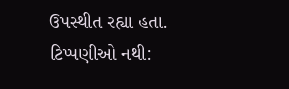ઉપસ્થીત રહ્યા હતા.
ટિપ્પણીઓ નથી: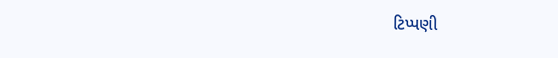ટિપ્પણી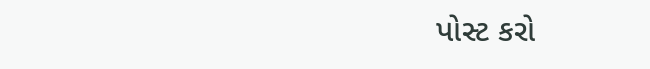પોસ્ટ કરો